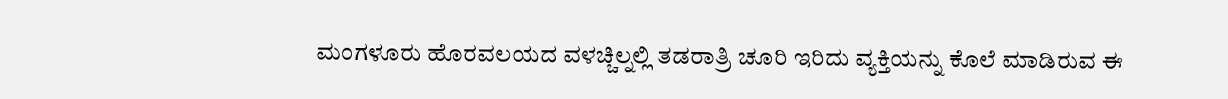ಮಂಗಳೂರು ಹೊರವಲಯದ ವಳಚ್ಚಿಲ್ನಲ್ಲಿ ತಡರಾತ್ರಿ ಚೂರಿ ಇರಿದು ವ್ಯಕ್ತಿಯನ್ನು ಕೊಲೆ ಮಾಡಿರುವ ಈ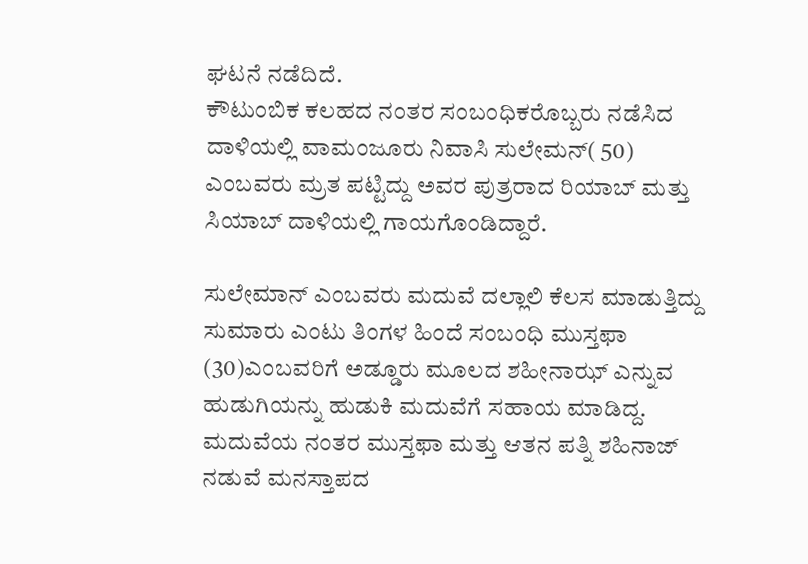ಘಟನೆ ನಡೆದಿದೆ.
ಕೌಟುಂಬಿಕ ಕಲಹದ ನಂತರ ಸಂಬಂಧಿಕರೊಬ್ಬರು ನಡೆಸಿದ ದಾಳಿಯಲ್ಲಿ ವಾಮಂಜೂರು ನಿವಾಸಿ ಸುಲೇಮನ್( 50) ಎಂಬವರು ಮ್ರತ ಪಟ್ಟಿದ್ದು ಅವರ ಪುತ್ರರಾದ ರಿಯಾಬ್ ಮತ್ತು ಸಿಯಾಬ್ ದಾಳಿಯಲ್ಲಿ ಗಾಯಗೊಂಡಿದ್ದಾರೆ.

ಸುಲೇಮಾನ್ ಎಂಬವರು ಮದುವೆ ದಲ್ಲಾಲಿ ಕೆಲಸ ಮಾಡುತ್ತಿದ್ದು ಸುಮಾರು ಎಂಟು ತಿಂಗಳ ಹಿಂದೆ ಸಂಬಂಧಿ ಮುಸ್ತಫಾ (30)ಎಂಬವರಿಗೆ ಅಡ್ಡೂರು ಮೂಲದ ಶಹೀನಾಝ್ ಎನ್ನುವ ಹುಡುಗಿಯನ್ನು ಹುಡುಕಿ ಮದುವೆಗೆ ಸಹಾಯ ಮಾಡಿದ್ದ. ಮದುವೆಯ ನಂತರ ಮುಸ್ತಫಾ ಮತ್ತು ಆತನ ಪತ್ನಿ ಶಹಿನಾಜ್ ನಡುವೆ ಮನಸ್ತಾಪದ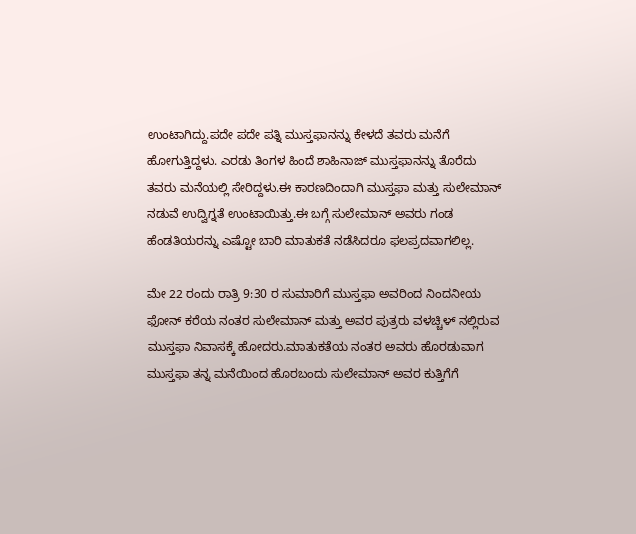ಉಂಟಾಗಿದ್ದು.ಪದೇ ಪದೇ ಪತ್ನಿ ಮುಸ್ತಫಾನನ್ನು ಕೇಳದೆ ತವರು ಮನೆಗೆ ಹೋಗುತ್ತಿದ್ದಳು. ಎರಡು ತಿಂಗಳ ಹಿಂದೆ ಶಾಹಿನಾಜ್ ಮುಸ್ತಫಾನನ್ನು ತೊರೆದು ತವರು ಮನೆಯಲ್ಲಿ ಸೇರಿದ್ದಳು.ಈ ಕಾರಣದಿಂದಾಗಿ ಮುಸ್ತಫಾ ಮತ್ತು ಸುಲೇಮಾನ್ ನಡುವೆ ಉದ್ವಿಗ್ನತೆ ಉಂಟಾಯಿತ್ತು.ಈ ಬಗ್ಗೆ ಸುಲೇಮಾನ್ ಅವರು ಗಂಡ ಹೆಂಡತಿಯರನ್ನು ಎಷ್ಟೋ ಬಾರಿ ಮಾತುಕತೆ ನಡೆಸಿದರೂ ಫಲಪ್ರದವಾಗಲಿಲ್ಲ.

ಮೇ 22 ರಂದು ರಾತ್ರಿ 9:30 ರ ಸುಮಾರಿಗೆ ಮುಸ್ತಫಾ ಅವರಿಂದ ನಿಂದನೀಯ ಫೋನ್ ಕರೆಯ ನಂತರ ಸುಲೇಮಾನ್ ಮತ್ತು ಅವರ ಪುತ್ರರು ವಳಚ್ಚಿಳ್ ನಲ್ಲಿರುವ ಮುಸ್ತಫಾ ನಿವಾಸಕ್ಕೆ ಹೋದರು.ಮಾತುಕತೆಯ ನಂತರ ಅವರು ಹೊರಡುವಾಗ ಮುಸ್ತಫಾ ತನ್ನ ಮನೆಯಿಂದ ಹೊರಬಂದು ಸುಲೇಮಾನ್ ಅವರ ಕುತ್ತಿಗೆಗೆ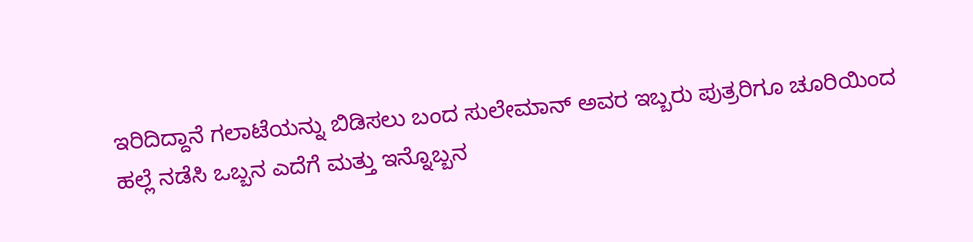ಇರಿದಿದ್ದಾನೆ ಗಲಾಟೆಯನ್ನು ಬಿಡಿಸಲು ಬಂದ ಸುಲೇಮಾನ್ ಅವರ ಇಬ್ಬರು ಪುತ್ರರಿಗೂ ಚೂರಿಯಿಂದ
ಹಲ್ಲೆ ನಡೆಸಿ ಒಬ್ಬನ ಎದೆಗೆ ಮತ್ತು ಇನ್ನೊಬ್ಬನ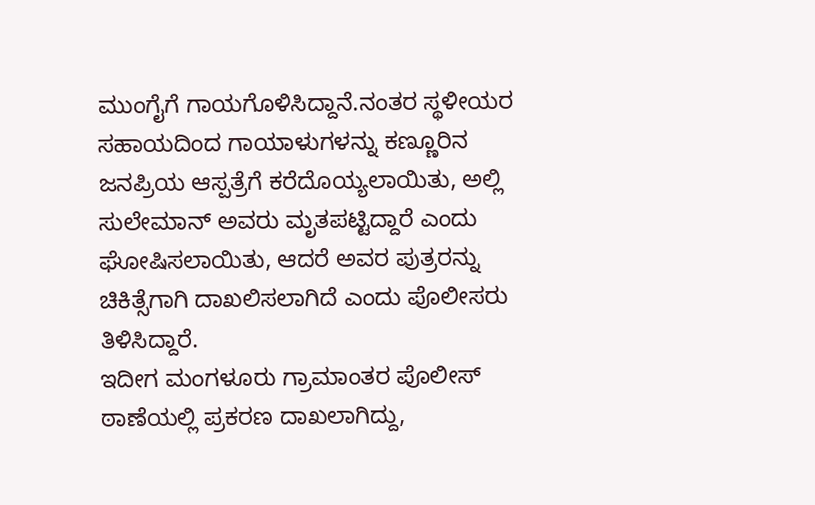ಮುಂಗೈಗೆ ಗಾಯಗೊಳಿಸಿದ್ದಾನೆ.ನಂತರ ಸ್ಥಳೀಯರ ಸಹಾಯದಿಂದ ಗಾಯಾಳುಗಳನ್ನು ಕಣ್ಣೂರಿನ ಜನಪ್ರಿಯ ಆಸ್ಪತ್ರೆಗೆ ಕರೆದೊಯ್ಯಲಾಯಿತು, ಅಲ್ಲಿ ಸುಲೇಮಾನ್ ಅವರು ಮೃತಪಟ್ಟಿದ್ದಾರೆ ಎಂದು ಘೋಷಿಸಲಾಯಿತು, ಆದರೆ ಅವರ ಪುತ್ರರನ್ನು ಚಿಕಿತ್ಸೆಗಾಗಿ ದಾಖಲಿಸಲಾಗಿದೆ ಎಂದು ಪೊಲೀಸರು ತಿಳಿಸಿದ್ದಾರೆ.
ಇದೀಗ ಮಂಗಳೂರು ಗ್ರಾಮಾಂತರ ಪೊಲೀಸ್ ಠಾಣೆಯಲ್ಲಿ ಪ್ರಕರಣ ದಾಖಲಾಗಿದ್ದು,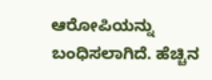ಆರೋಪಿಯನ್ನು ಬಂಧಿಸಲಾಗಿದೆ. ಹೆಚ್ಚಿನ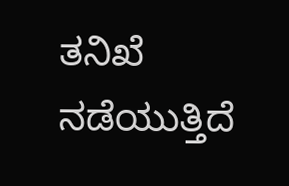ತನಿಖೆ ನಡೆಯುತ್ತಿದೆ